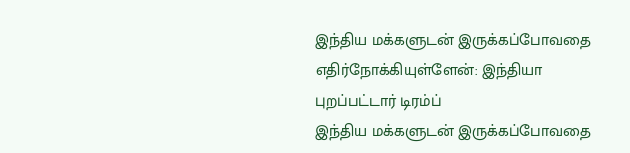இந்திய மக்களுடன் இருக்கப்போவதை எதிர்நோக்கியுள்ளேன்: இந்தியா புறப்பட்டார் டிரம்ப்
இந்திய மக்களுடன் இருக்கப்போவதை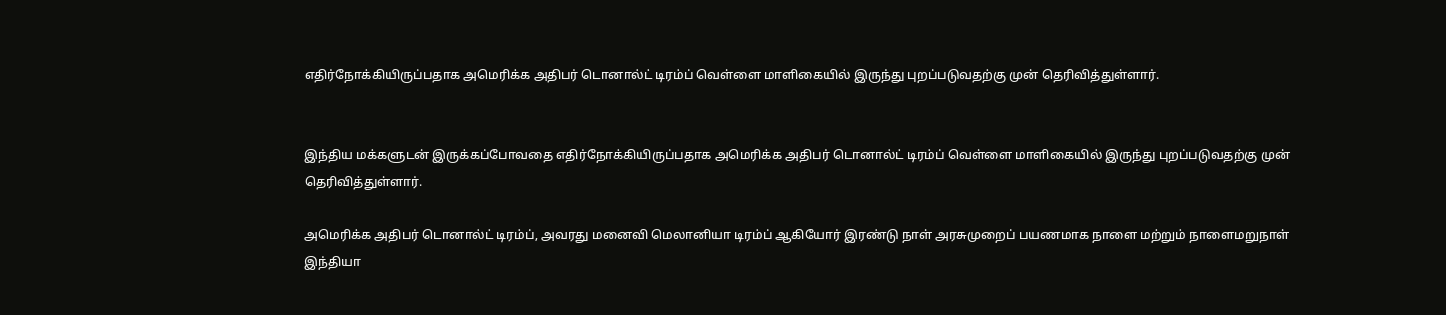எதிர்நோக்கியிருப்பதாக அமெரிக்க அதிபர் டொனால்ட் டிரம்ப் வெள்ளை மாளிகையில் இருந்து புறப்படுவதற்கு முன் தெரிவித்துள்ளார்.


இந்திய மக்களுடன் இருக்கப்போவதை எதிர்நோக்கியிருப்பதாக அமெரிக்க அதிபர் டொனால்ட் டிரம்ப் வெள்ளை மாளிகையில் இருந்து புறப்படுவதற்கு முன் தெரிவித்துள்ளார்.

அமெரிக்க அதிபர் டொனால்ட் டிரம்ப், அவரது மனைவி மெலானியா டிரம்ப் ஆகியோர் இரண்டு நாள் அரசுமுறைப் பயணமாக நாளை மற்றும் நாளைமறுநாள் இந்தியா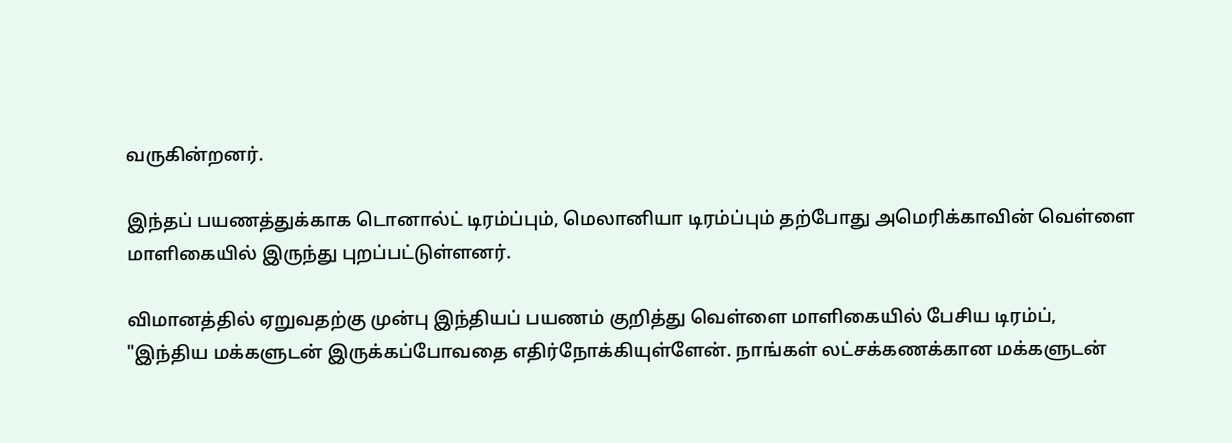வருகின்றனர்.

இந்தப் பயணத்துக்காக டொனால்ட் டிரம்ப்பும், மெலானியா டிரம்ப்பும் தற்போது அமெரிக்காவின் வெள்ளை மாளிகையில் இருந்து புறப்பட்டுள்ளனர்.

விமானத்தில் ஏறுவதற்கு முன்பு இந்தியப் பயணம் குறித்து வெள்ளை மாளிகையில் பேசிய டிரம்ப்,
"இந்திய மக்களுடன் இருக்கப்போவதை எதிர்நோக்கியுள்ளேன். நாங்கள் லட்சக்கணக்கான மக்களுடன்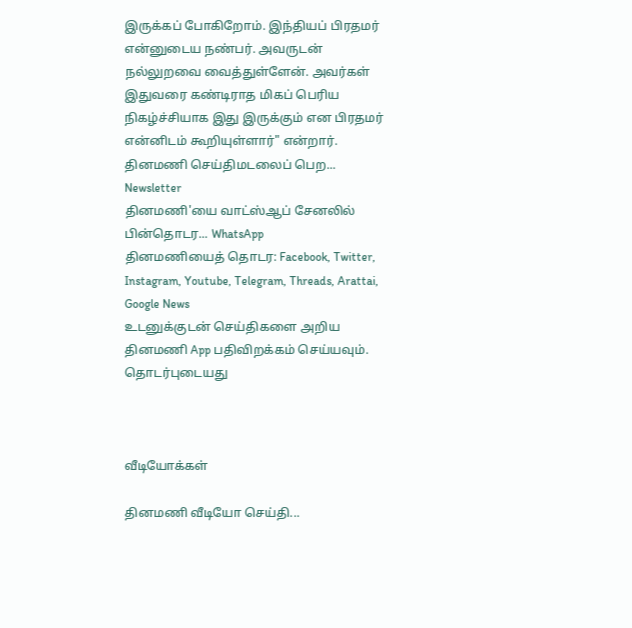இருக்கப் போகிறோம். இந்தியப் பிரதமர் என்னுடைய நண்பர். அவருடன் நல்லுறவை வைத்துள்ளேன். அவர்கள் இதுவரை கண்டிராத மிகப் பெரிய நிகழ்ச்சியாக இது இருக்கும் என பிரதமர் என்னிடம் கூறியுள்ளார்" என்றார்.
தினமணி செய்திமடலைப் பெற... Newsletter
தினமணி'யை வாட்ஸ்ஆப் சேனலில் பின்தொடர... WhatsApp
தினமணியைத் தொடர: Facebook, Twitter, Instagram, Youtube, Telegram, Threads, Arattai, Google News
உடனுக்குடன் செய்திகளை அறிய தினமணி App பதிவிறக்கம் செய்யவும்.
தொடர்புடையது



வீடியோக்கள்

தினமணி வீடியோ செய்தி...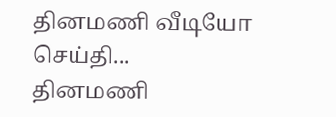தினமணி வீடியோ செய்தி...
தினமணி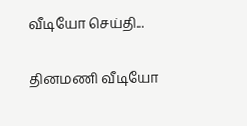வீடியோ செய்தி...

தினமணி வீடியோ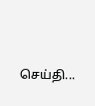செய்தி...